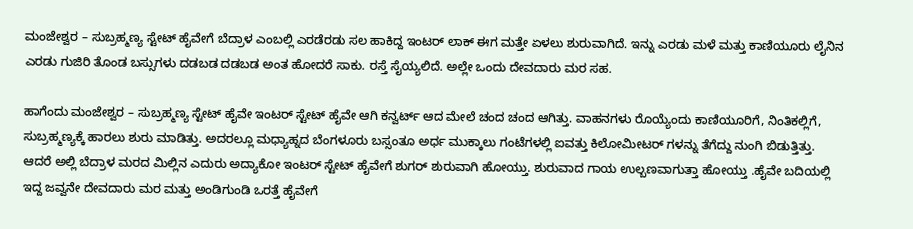ಮಂಜೇಶ್ವರ – ಸುಬ್ರಹ್ಮಣ್ಯ ಸ್ಟೇಟ್ ಹೈವೇಗೆ ಬೆದ್ರಾಳ ಎಂಬಲ್ಲಿ ಎರಡೆರಡು ಸಲ ಹಾಕಿದ್ದ ಇಂಟರ್ ಲಾಕ್ ಈಗ ಮತ್ತೇ ಏಳಲು ಶುರುವಾಗಿದೆ. ಇನ್ನು ಎರಡು ಮಳೆ ಮತ್ತು ಕಾಣಿಯೂರು ಲೈನಿನ ಎರಡು ಗುಜಿರಿ ತೊಂಡ ಬಸ್ಸುಗಳು ದಡಬಡ ದಡಬಡ ಅಂತ ಹೋದರೆ ಸಾಕು. ರಸ್ತೆ ಸೈಯ್ಯಲಿದೆ. ಅಲ್ಲೇ ಒಂದು ದೇವದಾರು ಮರ ಸಹ.

ಹಾಗೆಂದು ಮಂಜೇಶ್ವರ – ಸುಬ್ರಹ್ಮಣ್ಯ ಸ್ಟೇಟ್ ಹೈವೇ ಇಂಟರ್ ಸ್ಟೇಟ್ ಹೈವೇ ಆಗಿ ಕನ್ವರ್ಟ್ ಆದ ಮೇಲೆ ಚಂದ ಚಂದ ಆಗಿತ್ತು. ವಾಹನಗಳು ರೊಯ್ಯೆಂದು ಕಾಣಿಯೂರಿಗೆ, ನಿಂತಿಕಲ್ಲಿಗೆ, ಸುಬ್ರಹ್ಮಣ್ಯಕ್ಕೆ ಹಾರಲು ಶುರು ಮಾಡಿತ್ತು. ಅದರಲ್ಲೂ ಮಧ್ಯಾಹ್ನದ ಬೆಂಗಳೂರು ಬಸ್ಸಂತೂ ಅರ್ಧ ಮುಕ್ಕಾಲು ಗಂಟೆಗಳಲ್ಲಿ ಐವತ್ತು ಕಿಲೋಮೀಟರ್ ಗಳನ್ನು ತೆಗೆದ್ದು ನುಂಗಿ ಬಿಡುತ್ತಿತ್ತು. ಆದರೆ ಅಲ್ಲಿ ಬೆದ್ರಾಳ ಮರದ ಮಿಲ್ಲಿನ ಎದುರು ಅದ್ಯಾಕೋ ಇಂಟರ್ ಸ್ಟೇಟ್ ಹೈವೇಗೆ ಶುಗರ್ ಶುರುವಾಗಿ ಹೋಯ್ತು. ಶುರುವಾದ ಗಾಯ ಉಲ್ಬಣವಾಗುತ್ತಾ ಹೋಯ್ತು .ಹೈವೇ ಬದಿಯಲ್ಲಿ ಇದ್ದ ಜವ್ವನೇ ದೇವದಾರು ಮರ ಮತ್ತು ಅಂಡಿಗುಂಡಿ ಒರತ್ತೆ ಹೈವೇಗೆ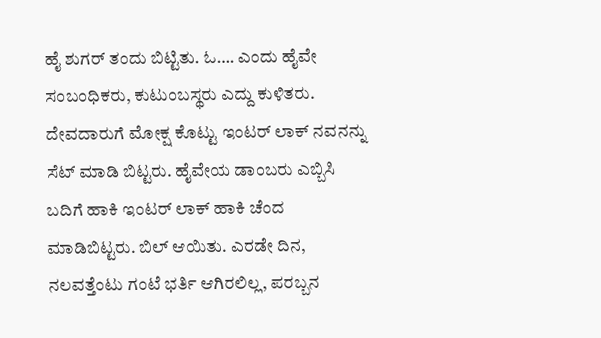ಹೈ ಶುಗರ್ ತಂದು ಬಿಟ್ಟಿತು. ಓ…. ಎಂದು ಹೈವೇ ಸಂಬಂಧಿಕರು, ಕುಟುಂಬಸ್ಥರು ಎದ್ದು ಕುಳಿತರು. ದೇವದಾರುಗೆ ಮೋಕ್ಷ ಕೊಟ್ಟು ಇಂಟರ್ ಲಾಕ್ ನವನನ್ನು ಸೆಟ್ ಮಾಡಿ ಬಿಟ್ಟರು. ಹೈವೇಯ ಡಾಂಬರು ಎಬ್ಬಿಸಿ ಬದಿಗೆ ಹಾಕಿ ಇಂಟರ್ ಲಾಕ್ ಹಾಕಿ ಚೆಂದ ಮಾಡಿಬಿಟ್ಟರು. ಬಿಲ್ ಆಯಿತು. ಎರಡೇ ದಿನ, ನಲವತ್ತೆಂಟು ಗಂಟೆ ಭರ್ತಿ ಆಗಿರಲಿಲ್ಲ, ಪರಬ್ಬನ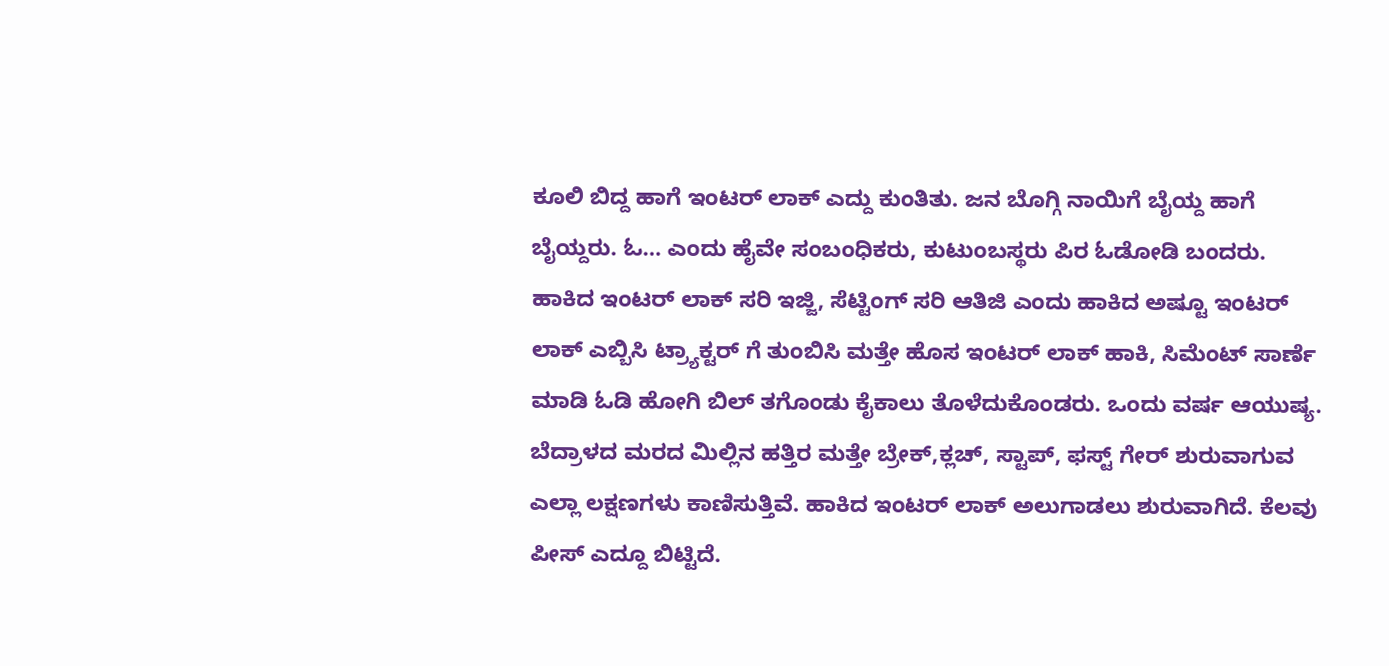ಕೂಲಿ ಬಿದ್ದ ಹಾಗೆ ಇಂಟರ್ ಲಾಕ್ ಎದ್ದು ಕುಂತಿತು. ಜನ ಬೊಗ್ಗಿ ನಾಯಿಗೆ ಬೈಯ್ದ ಹಾಗೆ ಬೈಯ್ದರು. ಓ… ಎಂದು ಹೈವೇ ಸಂಬಂಧಿಕರು, ಕುಟುಂಬಸ್ಥರು ಪಿರ ಓಡೋಡಿ ಬಂದರು. ಹಾಕಿದ ಇಂಟರ್ ಲಾಕ್ ಸರಿ ಇಜ್ಜಿ, ಸೆಟ್ಟಿಂಗ್ ಸರಿ ಆತಿಜಿ ಎಂದು ಹಾಕಿದ ಅಷ್ಟೂ ಇಂಟರ್ ಲಾಕ್ ಎಬ್ಬಿಸಿ ಟ್ರ್ಯಾಕ್ಟರ್ ಗೆ ತುಂಬಿಸಿ ಮತ್ತೇ ಹೊಸ ಇಂಟರ್ ಲಾಕ್ ಹಾಕಿ, ಸಿಮೆಂಟ್ ಸಾರ್ಣೆ ಮಾಡಿ ಓಡಿ ಹೋಗಿ ಬಿಲ್ ತಗೊಂಡು ಕೈಕಾಲು ತೊಳೆದುಕೊಂಡರು. ಒಂದು ವರ್ಷ ಆಯುಷ್ಯ. ಬೆದ್ರಾಳದ ಮರದ ಮಿಲ್ಲಿನ ಹತ್ತಿರ ಮತ್ತೇ ಬ್ರೇಕ್,ಕ್ಲಚ್, ಸ್ಟಾಪ್, ಫಸ್ಟ್ ಗೇರ್ ಶುರುವಾಗುವ ಎಲ್ಲಾ ಲಕ್ಷಣಗಳು ಕಾಣಿಸುತ್ತಿವೆ. ಹಾಕಿದ ಇಂಟರ್ ಲಾಕ್ ಅಲುಗಾಡಲು ಶುರುವಾಗಿದೆ. ಕೆಲವು ಪೀಸ್ ಎದ್ದೂ ಬಿಟ್ಟಿದೆ.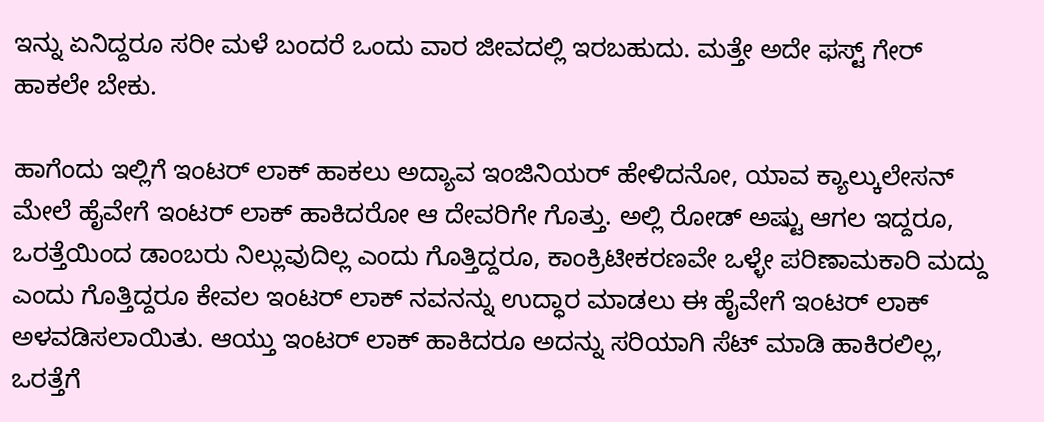ಇನ್ನು ಏನಿದ್ದರೂ ಸರೀ ಮಳೆ ಬಂದರೆ ಒಂದು ವಾರ ಜೀವದಲ್ಲಿ ಇರಬಹುದು. ಮತ್ತೇ ಅದೇ ಫಸ್ಟ್ ಗೇರ್ ಹಾಕಲೇ ಬೇಕು.

ಹಾಗೆಂದು ಇಲ್ಲಿಗೆ ಇಂಟರ್ ಲಾಕ್ ಹಾಕಲು ಅದ್ಯಾವ ಇಂಜಿನಿಯರ್ ಹೇಳಿದನೋ, ಯಾವ ಕ್ಯಾಲ್ಕುಲೇಸನ್ ಮೇಲೆ ಹೈವೇಗೆ ಇಂಟರ್ ಲಾಕ್ ಹಾಕಿದರೋ ಆ ದೇವರಿಗೇ ಗೊತ್ತು. ಅಲ್ಲಿ ರೋಡ್ ಅಷ್ಟು ಆಗಲ ಇದ್ದರೂ, ಒರತ್ತೆಯಿಂದ ಡಾಂಬರು ನಿಲ್ಲುವುದಿಲ್ಲ ಎಂದು ಗೊತ್ತಿದ್ದರೂ, ಕಾಂಕ್ರಿಟೀಕರಣವೇ ಒಳ್ಳೇ ಪರಿಣಾಮಕಾರಿ ಮದ್ದು ಎಂದು ಗೊತ್ತಿದ್ದರೂ ಕೇವಲ ಇಂಟರ್ ಲಾಕ್ ನವನನ್ನು ಉದ್ಧಾರ ಮಾಡಲು ಈ ಹೈವೇಗೆ ಇಂಟರ್ ಲಾಕ್ ಅಳವಡಿಸಲಾಯಿತು. ಆಯ್ತು ಇಂಟರ್ ಲಾಕ್ ಹಾಕಿದರೂ ಅದನ್ನು ಸರಿಯಾಗಿ ಸೆಟ್ ಮಾಡಿ ಹಾಕಿರಲಿಲ್ಲ, ಒರತ್ತೆಗೆ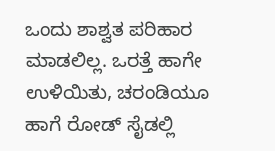ಒಂದು ಶಾಶ್ವತ ಪರಿಹಾರ ಮಾಡಲಿಲ್ಲ. ಒರತ್ತೆ ಹಾಗೇ ಉಳಿಯಿತು, ಚರಂಡಿಯೂ ಹಾಗೆ ರೋಡ್ ಸೈಡಲ್ಲಿ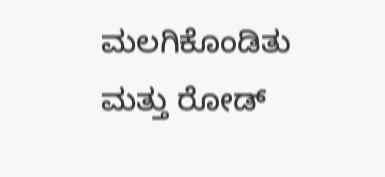ಮಲಗಿಕೊಂಡಿತು ಮತ್ತು ರೋಡ್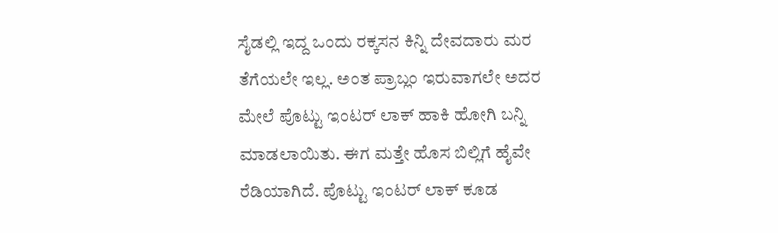ಸೈಡಲ್ಲಿ ಇದ್ದ ಒಂದು ರಕ್ಕಸನ ಕಿನ್ನಿ ದೇವದಾರು ಮರ ತೆಗೆಯಲೇ ಇಲ್ಲ. ಅಂತ ಪ್ರಾಬ್ಲಂ ಇರುವಾಗಲೇ ಅದರ ಮೇಲೆ ಪೊಟ್ಟು ಇಂಟರ್ ಲಾಕ್ ಹಾಕಿ ಹೋಗಿ ಬನ್ನಿ ಮಾಡಲಾಯಿತು. ಈಗ ಮತ್ತೇ ಹೊಸ ಬಿಲ್ಲಿಗೆ ಹೈವೇ ರೆಡಿಯಾಗಿದೆ. ಪೊಟ್ಟು ಇಂಟರ್ ಲಾಕ್ ಕೂಡ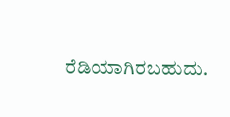ರೆಡಿಯಾಗಿರಬಹುದು.